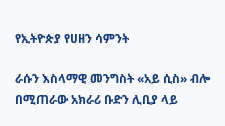የኢትዮጵያ የሀዘን ሳምንት

ራሱን እስላማዊ መንግስት «አይ ሲስ» ብሎ በሚጠራው አክራሪ ቡድን ሊቢያ ላይ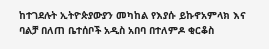ከተገደሉት ኢትዮጵያውያን መካከል የእያሱ ይኩኖአምላክ እና ባልቻ በለጠ ቤተሰቦች አዲስ አበባ በተለምዶ ቂርቆስ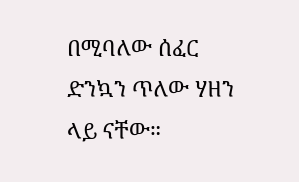በሚባለው ሰፈር ድንኳን ጥለው ሃዘን ላይ ናቸው።